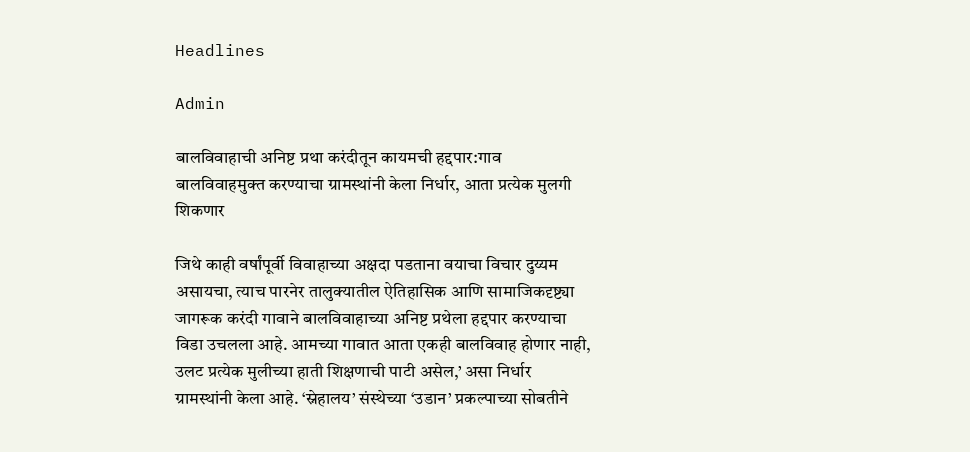Headlines

Admin

बालविवाहाची अनिष्ट प्रथा करंदीतून कायमची हद्दपार:गाव बालविवाहमुक्त करण्याचा ग्रामस्थांनी केला निर्धार, आता प्रत्येक मुलगी शिकणार

जिथे काही वर्षांपूर्वी विवाहाच्या अक्षदा पडताना वयाचा विचार दुय्यम असायचा, त्याच पारनेर तालुक्यातील ऐतिहासिक आणि सामाजिकदृष्ट्या जागरूक करंदी गावाने बालविवाहाच्या अनिष्ट प्रथेला हद्दपार करण्याचा विडा उचलला आहे. आमच्या गावात आता एकही बालविवाह होणार नाही, उलट प्रत्येक मुलीच्या हाती शिक्षणाची पाटी असेल,’ असा निर्धार ग्रामस्थांनी केला आहे. ‘स्नेहालय’ संस्थेच्या ‘उडान’ प्रकल्पाच्या सोबतीने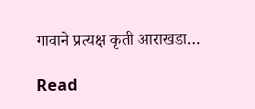गावाने प्रत्यक्ष कृती आराखडा…

Read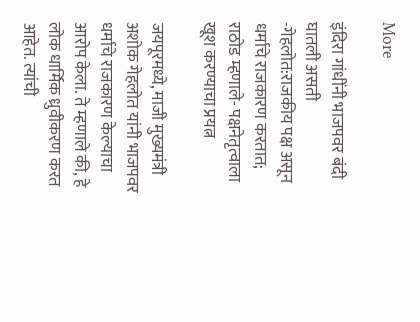More

इंदिरा गांधींनी भाजपवर बंदी घातली असती -गेहलोत:राजकीय पक्ष असून धर्माचे राजकारण करतात; राठोड म्हणाले- पक्षनेतृत्वाला खूश करण्याचा प्रयत्न

जयपूरमध्ये, माजी मुख्यमंत्री अशोक गेहलोत यांनी भाजपवर धर्माचे राजकारण केल्याचा आरोप केला. ते म्हणाले की, हे लोक धार्मिक ध्रुवीकरण करत आहेत. त्यांची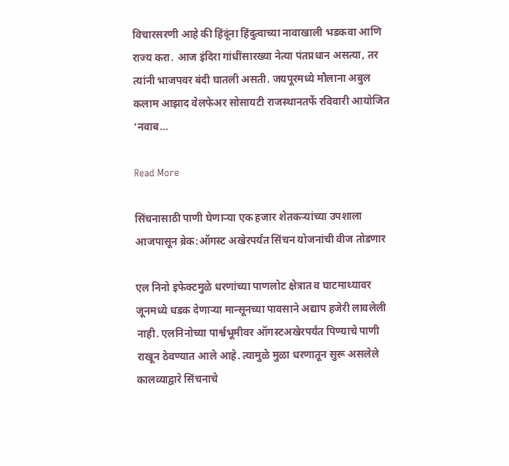विचारसरणी आहे की हिंदूंना हिंदुत्वाच्या नावाखाली भडकवा आणि राज्य करा. आज इंदिरा गांधींसारख्या नेत्या पंतप्रधान असत्या, तर त्यांनी भाजपवर बंदी घातली असती. जयपूरमध्ये मौलाना अबुल कलाम आझाद वेलफेअर सोसायटी राजस्थानतर्फे रविवारी आयोजित ‘नवाब…

Read More

सिंचनासाठी पाणी घेणाऱ्या एक हजार शेतकऱ्यांच्या उपशाला आजपासून ब्रेक:ऑगस्ट अखेरपर्यंत सिंचन योजनांची वीज तोडणार

एल निनो इफेक्टमुळे धरणांच्या पाणलोट क्षेत्रात व घाटमाथ्यावर जूनमध्ये धडक देणाऱ्या मान्सूनच्या पावसाने अद्याप हजेरी लावलेली नाही. एलनिनोच्या पार्श्वभूमीवर ऑगस्टअखेरपर्यंत पिण्याचे पाणी राखून ठेवण्यात आले आहे. त्यामुळे मुळा धरणातून सुरू असलेले कालव्याद्वारे सिंचनाचे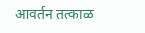आवर्तन तत्काळ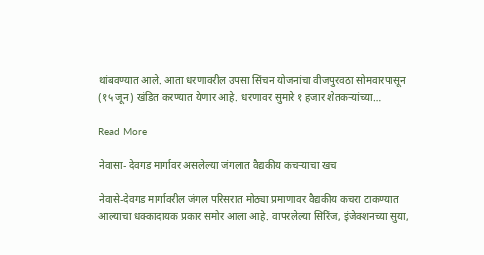थांबवण्यात आले. आता धरणावरील उपसा सिंचन योजनांचा वीजपुरवठा सोमवारपासून (१५ जून) खंडित करण्यात येणार आहे. धरणावर सुमारे १ हजार शेतकऱ्यांच्या…

Read More

नेवासा- देवगड मार्गावर असलेल्या जंगलात वैद्यकीय कचऱ्याचा खच

नेवासे-देवगड मार्गावरील जंगल परिसरात मोठ्या प्रमाणावर वैद्यकीय कचरा टाकण्यात आल्याचा धक्कादायक प्रकार समोर आला आहे. वापरलेल्या सिरिंज, इंजेक्शनच्या सुया,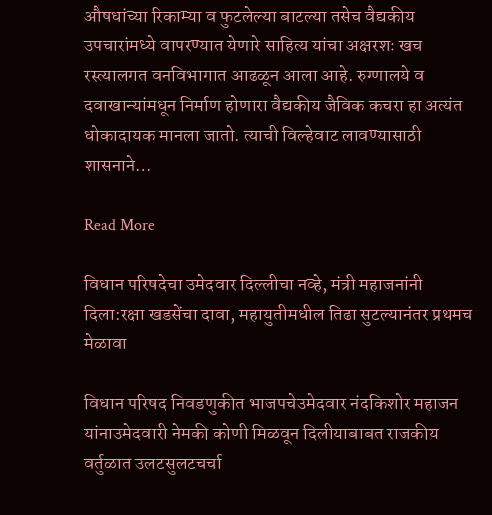औषधांच्या रिकाम्या व फुटलेल्या बाटल्या तसेच वैद्यकीय उपचारांमध्ये वापरण्यात येणारे साहित्य यांचा अक्षरशः खच रस्त्यालगत वनविभागात आढळून आला आहे. रुग्णालये व दवाखान्यांमधून निर्माण होणारा वैद्यकीय जैविक कचरा हा अत्यंत धोकादायक मानला जातो. त्याची विल्हेवाट लावण्यासाठी शासनाने…

Read More

विधान परिषदेचा उमेदवार दिल्लीचा नव्हे, मंत्री महाजनांनी दिला:रक्षा खडसेंचा दावा, महायुतीमधील तिढा सुटल्यानंतर प्रथमच मेळावा

विधान परिषद निवडणुकीत भाजपचेउमेदवार नंदकिशोर महाजन यांनाउमेदवारी नेमकी कोणी मिळवून दिलीयाबाबत राजकीय वर्तुळात उलटसुलटचर्चा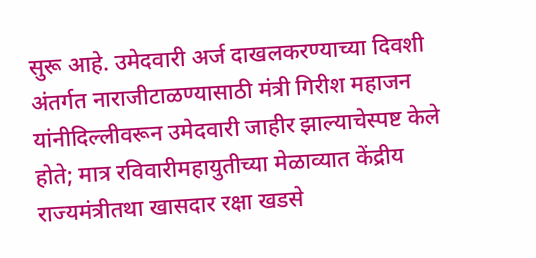सुरू आहे. उमेदवारी अर्ज दाखलकरण्याच्या दिवशी अंतर्गत नाराजीटाळण्यासाठी मंत्री गिरीश महाजन यांनीदिल्लीवरून उमेदवारी जाहीर झाल्याचेस्पष्ट केले होते; मात्र रविवारीमहायुतीच्या मेळाव्यात केंद्रीय राज्यमंत्रीतथा खासदार रक्षा खडसे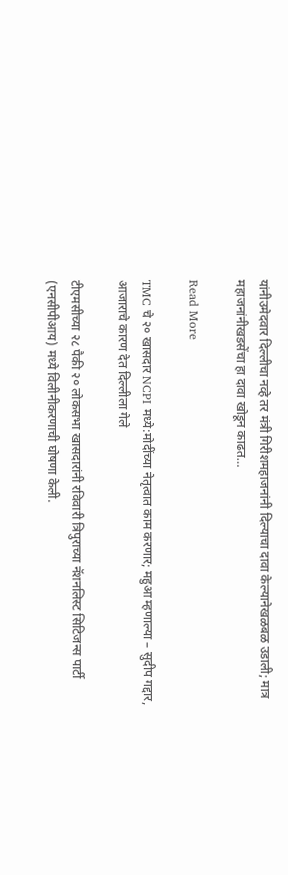यांनीउमेदवार दिल्लीचा नव्हे तर मंत्री गिरीशमहाजनांनी दिल्याचा दावा केल्यानेखळबळ उडाली; मात्र महाजनांनीखडसेंचा हा दावा खोडून काढत…

Read More

TMC चे २० खासदार NCPI मध्ये:मोदींच्या नेतृत्वात काम करणार; महुआ म्हणाल्या – सुदीप गद्दार, आजाराचे कारण देत दिल्लीला गेले

टीएमसीच्या २८ पैकी २० लोकसभा खासदारांनी रविवारी त्रिपुराच्या नॅशनलिस्ट सिटिजन्स पार्टी (एनसीपीआय) मध्ये विलीनीकरणाची घोषणा केली.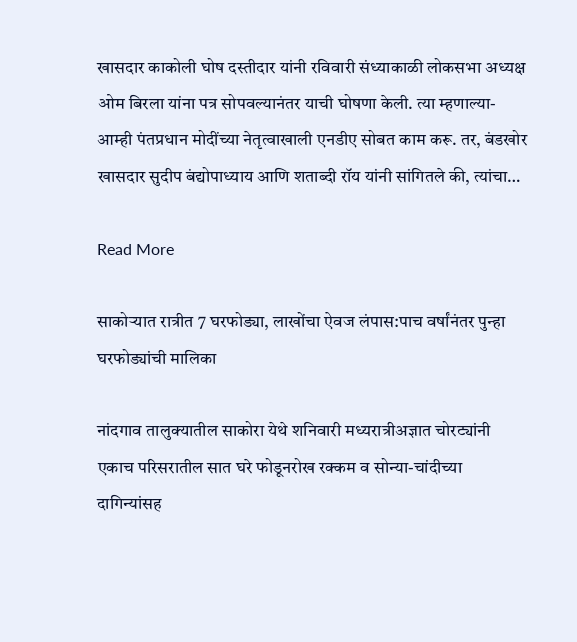खासदार काकोली घोष दस्तीदार यांनी रविवारी संध्याकाळी लोकसभा अध्यक्ष ओम बिरला यांना पत्र सोपवल्यानंतर याची घोषणा केली. त्या म्हणाल्या- आम्ही पंतप्रधान मोदींच्या नेतृत्वाखाली एनडीए सोबत काम करू. तर, बंडखोर खासदार सुदीप बंद्योपाध्याय आणि शताब्दी रॉय यांनी सांगितले की, त्यांचा…

Read More

साकोऱ्यात रात्रीत 7 घरफोड्या, लाखोंचा ऐवज लंपास:पाच वर्षांनंतर पुन्हा घरफोड्यांची मालिका

नांदगाव तालुक्यातील साकोरा येथे शनिवारी मध्यरात्रीअज्ञात चोरट्यांनी एकाच परिसरातील सात घरे फोडूनरोख रक्कम व सोन्या-चांदीच्या दागिन्यांसह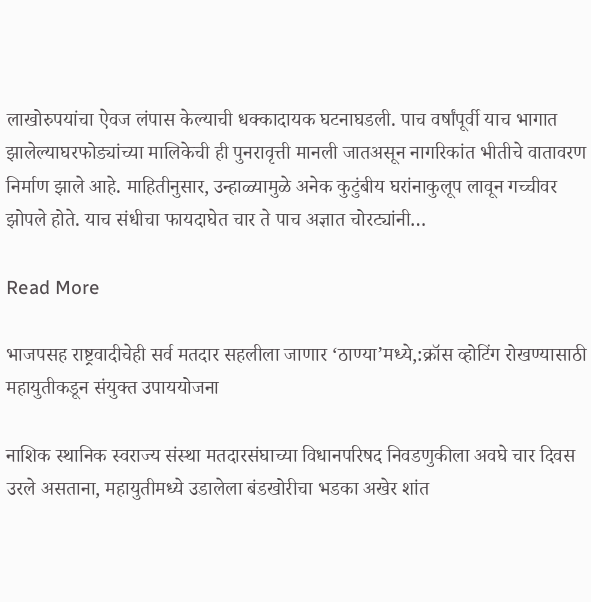लाखोरुपयांचा ऐवज लंपास केल्याची धक्कादायक घटनाघडली. पाच वर्षांपूर्वी याच भागात झालेल्याघरफोड्यांच्या मालिकेची ही पुनरावृत्ती मानली जातअसून नागरिकांत भीतीचे वातावरण निर्माण झाले आहे. माहितीनुसार, उन्हाळ्यामुळे अनेक कुटुंबीय घरांनाकुलूप लावून गच्चीवर झोपले होते. याच संधीचा फायदाघेत चार ते पाच अज्ञात चोरट्यांनी…

Read More

भाजपसह राष्ट्रवादीचेही सर्व मतदार सहलीला जाणार ‘ठाण्या’मध्ये,:क्रॉस व्होटिंग रोखण्यासाठी महायुतीकडून संयुक्त उपाययोजना

नाशिक स्थानिक स्वराज्य संस्था मतदारसंघाच्या विधानपरिषद निवडणुकीला अवघे चार दिवस उरले असताना, महायुतीमध्ये उडालेला बंडखोरीचा भडका अखेर शांत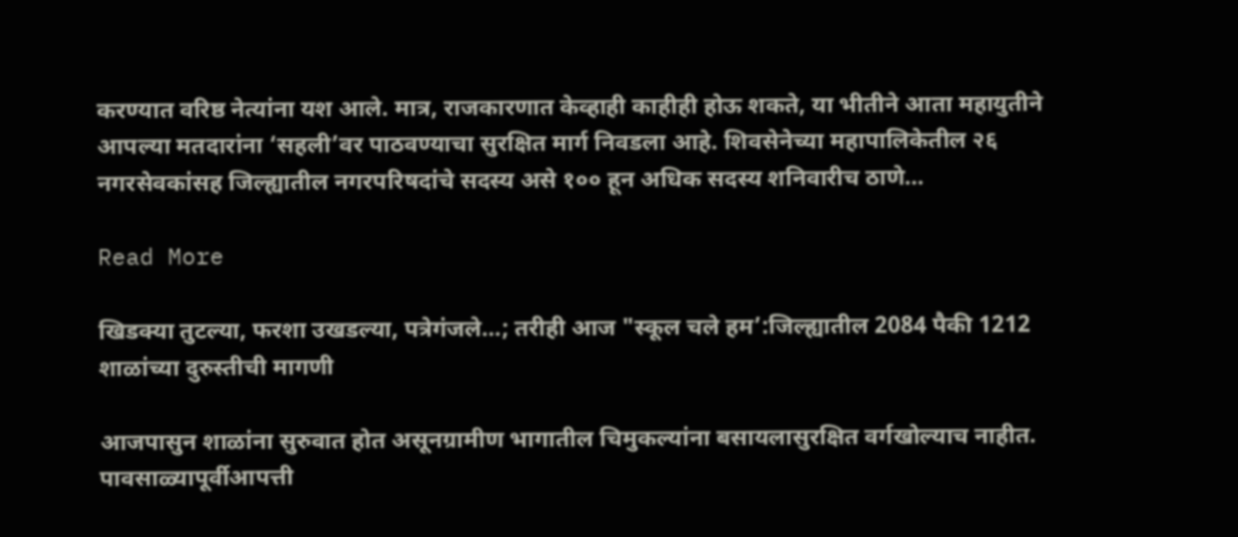करण्यात वरिष्ठ नेत्यांना यश आले. मात्र, राजकारणात केव्हाही काहीही होऊ शकते, या भीतीने आता महायुतीने आपल्या मतदारांना ‘सहली’वर पाठवण्याचा सुरक्षित मार्ग निवडला आहे. शिवसेनेच्या महापालिकेतील २६ नगरसेवकांसह जिल्ह्यातील नगरपरिषदांचे सदस्य असे १०० हून अधिक सदस्य शनिवारीच ठाणे…

Read More

खिडक्या तुटल्या, फरशा उखडल्या, पत्रेगंजले…; तरीही आज "स्कूल चले हम’:जिल्ह्यातील 2084 पैकी 1212 शाळांच्या दुरुस्तीची मागणी

आजपासुन शाळांना सुरुवात होत असूनग्रामीण भागातील चिमुकल्यांना बसायलासुरक्षित वर्गखोल्याच नाहीत. पावसाळ्यापूर्वीआपत्ती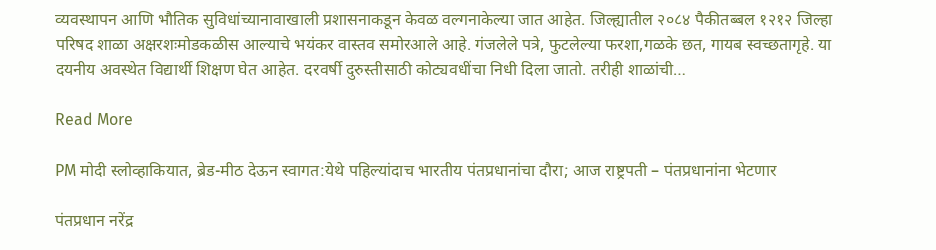व्यवस्थापन आणि भौतिक सुविधांच्यानावाखाली प्रशासनाकडून केवळ वल्गनाकेल्या जात आहेत. जिल्ह्यातील २०८४ पैकीतब्बल १२१२ जिल्हा परिषद शाळा अक्षरशःमोडकळीस आल्याचे भयंकर वास्तव समोरआले आहे. गंजलेले पत्रे, फुटलेल्या फरशा,गळके छत, गायब स्वच्छतागृहे. या दयनीय अवस्थेत विद्यार्थी शिक्षण घेत आहेत. दरवर्षी दुरुस्तीसाठी कोट्यवधींचा निधी दिला जातो. तरीही शाळांची…

Read More

PM मोदी स्लोव्हाकियात, ब्रेड-मीठ देऊन स्वागत:येथे पहिल्यांदाच भारतीय पंतप्रधानांचा दौरा; आज राष्ट्रपती – पंतप्रधानांना भेटणार

पंतप्रधान नरेंद्र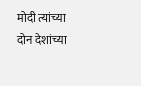मोदी त्यांच्या दोन देशांच्या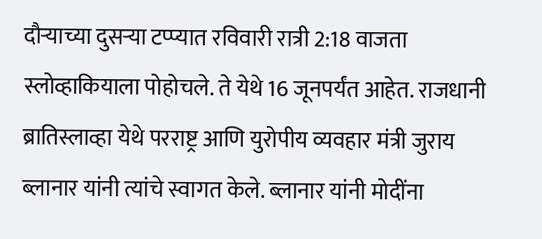दौऱ्याच्या दुसऱ्या टप्प्यात रविवारी रात्री 2:18 वाजता स्लोव्हाकियाला पोहोचले. ते येथे 16 जूनपर्यंत आहेत. राजधानी ब्रातिस्लाव्हा येथे परराष्ट्र आणि युरोपीय व्यवहार मंत्री जुराय ब्लानार यांनी त्यांचे स्वागत केले. ब्लानार यांनी मोदींना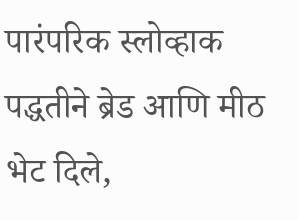पारंपरिक स्लोव्हाक पद्धतीने ब्रेड आणि मीठ भेट दिले,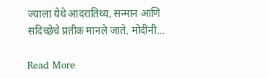ज्याला येथे आदरातिथ्य, सन्मान आणि सदिच्छेचे प्रतीक मानले जाते. मोदींनी…

Read More